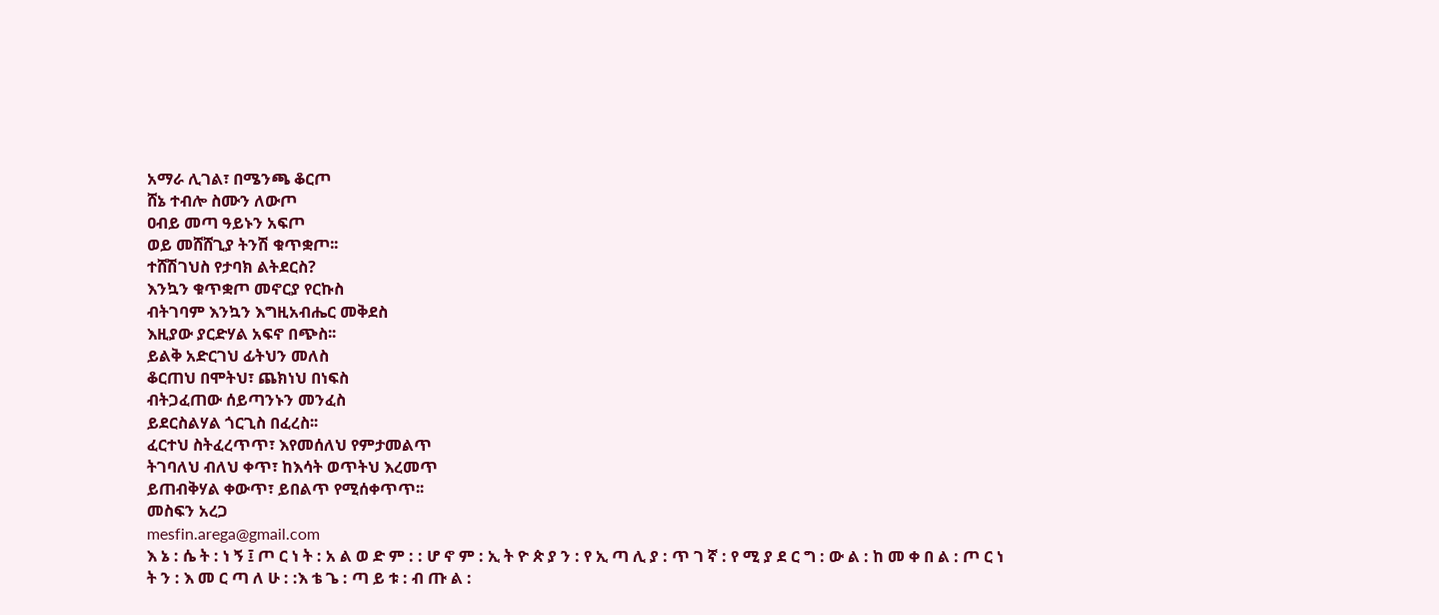አማራ ሊገል፣ በሜንጫ ቆርጦ
ሸኔ ተብሎ ስሙን ለውጦ
ዐብይ መጣ ዓይኑን አፍጦ
ወይ መሸሸጊያ ትንሽ ቁጥቋጦ፡፡
ተሸሽገህስ የታባክ ልትደርስ?
እንኳን ቁጥቋጦ መኖርያ የርኩስ
ብትገባም እንኳን እግዚአብሔር መቅደስ
እዚያው ያርድሃል አፍኖ በጭስ፡፡
ይልቅ አድርገህ ፊትህን መለስ
ቆርጠህ በሞትህ፣ ጨክነህ በነፍስ
ብትጋፈጠው ሰይጣንኑን መንፈስ
ይደርስልሃል ጎርጊስ በፈረስ፡፡
ፈርተህ ስትፈረጥጥ፣ እየመሰለህ የምታመልጥ
ትገባለህ ብለህ ቀጥ፣ ከእሳት ወጥትህ እረመጥ
ይጠብቅሃል ቀውጥ፣ ይበልጥ የሚሰቀጥጥ፡፡
መስፍን አረጋ
mesfin.arega@gmail.com
እ ኔ : ሴ ት : ነ ኝ ፤ ጦ ር ነ ት : አ ል ወ ድ ም : : ሆ ኖ ም : ኢ ት ዮ ጵ ያ ን : የ ኢ ጣ ሊ ያ : ጥ ገ ኛ : የ ሚ ያ ደ ር ግ : ው ል : ከ መ ቀ በ ል : ጦ ር ነ ት ን : እ መ ር ጣ ለ ሁ : :እ ቴ ጌ : ጣ ይ ቱ : ብ ጡ ል :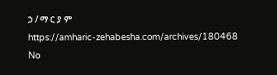ኃ / ማ ር ያ ም
https://amharic-zehabesha.com/archives/180468
No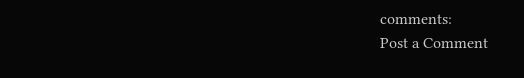comments:
Post a Comment